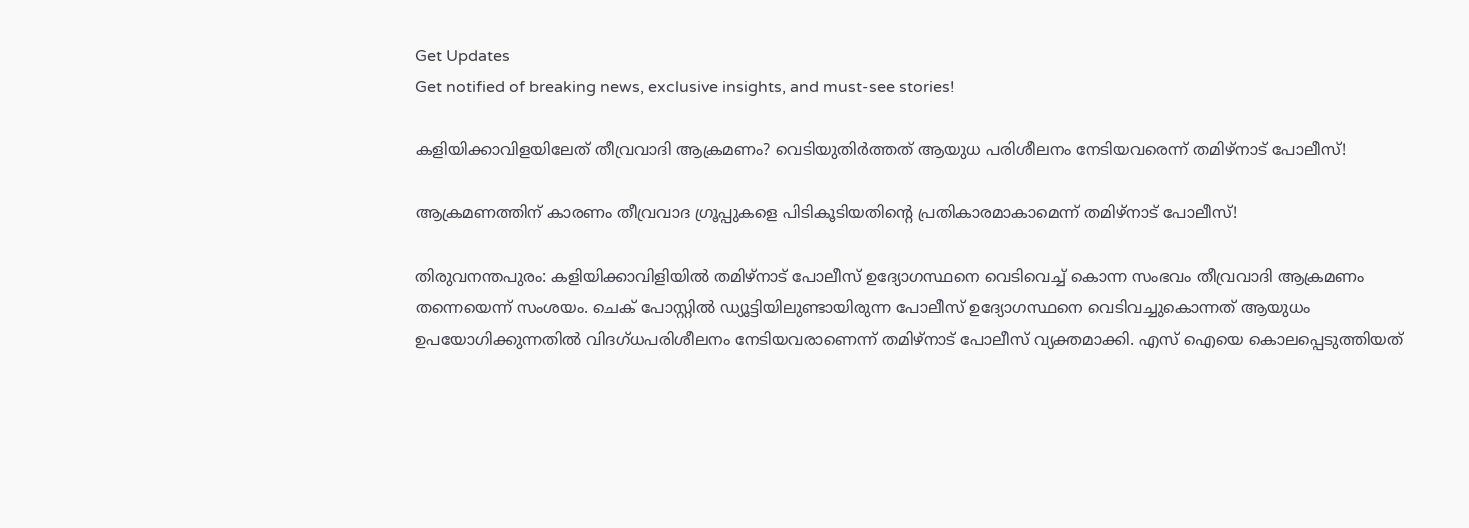Get Updates
Get notified of breaking news, exclusive insights, and must-see stories!

കളിയിക്കാവിളയിലേത് തീവ്രവാദി ആക്രമണം? വെടിയുതിർത്തത് ആയുധ പരിശീലനം നേടിയവരെന്ന് തമിഴ്നാട് പോലീസ്!

ആക്രമണത്തിന് കാരണം തീവ്രവാദ ഗ്രൂപ്പുകളെ പിടികൂടിയതിന്റെ പ്രതികാരമാകാമെന്ന് തമിഴ്നാട് പോലീസ്!

തിരുവനന്തപുരം: കളിയിക്കാവിളിയിൽ തമിഴ്നാട് പോലീസ് ഉദ്യോഗസ്ഥനെ വെടിവെച്ച് കൊന്ന സംഭവം തീവ്രവാദി ആക്രമണം തന്നെയെന്ന് സംശയം. ചെക്‌ പോസ്റ്റിൽ ഡ്യൂട്ടിയിലുണ്ടായിരുന്ന പോലീസ്‌ ഉദ്യോഗസ്ഥനെ വെടിവച്ചുകൊന്നത് ആയുധം ഉപയോഗിക്കുന്നതിൽ വിദഗ്ധപരിശീലനം നേടിയവരാണെന്ന് തമിഴ്‌നാട് പോലീസ് വ്യക്തമാക്കി. എസ് ഐയെ കൊലപ്പെടുത്തിയത്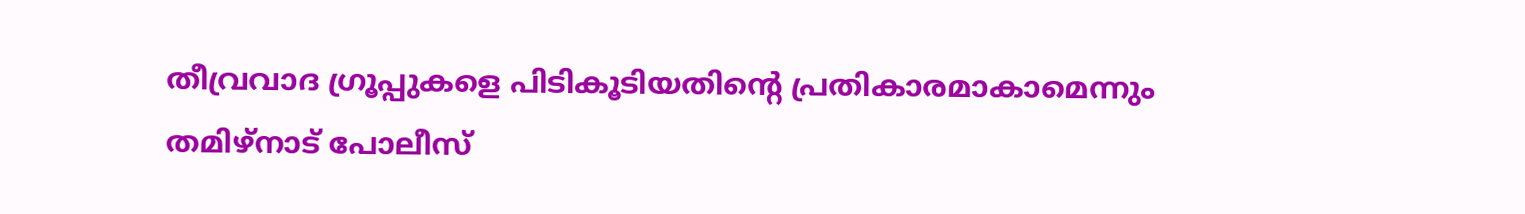തീവ്രവാദ ഗ്രൂപ്പുകളെ പിടികൂടിയതിന്റെ പ്രതികാരമാകാമെന്നും തമിഴ്നാട് പോലീസ്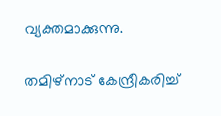വ്യക്തമാക്കുന്നു.

തമിഴ്നാട് കേന്ദ്രീകരിച്ച്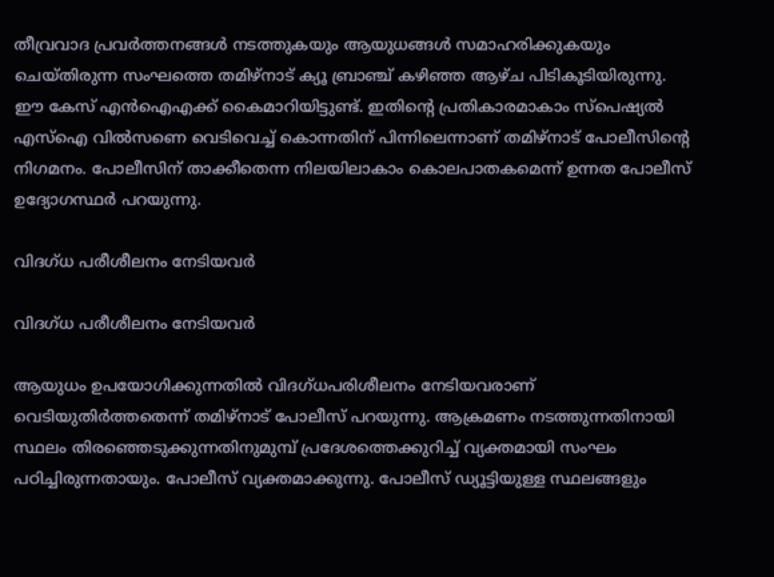തീവ്രവാദ പ്രവര്‍ത്തനങ്ങള്‍ നടത്തുകയും ആയുധങ്ങള്‍ സമാഹരിക്കുകയും ചെയ്തിരുന്ന സംഘത്തെ തമിഴ്നാട് ക്യൂ ബ്രാഞ്ച് കഴിഞ്ഞ ആഴ്ച പിടികൂടിയിരുന്നു. ഈ കേസ് എന്‍ഐഎക്ക് കൈമാറിയിട്ടുണ്ട്. ഇതിന്റെ പ്രതികാരമാകാം സ്പെഷ്യല്‍ എസ്ഐ വില്‍സണെ വെടിവെച്ച് കൊന്നതിന് പിന്നിലെന്നാണ് തമിഴ്നാട് പോലീസിന്റെ നിഗമനം. പോലീസിന് താക്കീതെന്ന നിലയിലാകാം കൊലപാതകമെന്ന് ഉന്നത പോലീസ് ഉദ്യോഗസ്ഥര്‍ പറയുന്നു.

വിദഗ്ധ പരീശീലനം നേടിയവർ

വിദഗ്ധ പരീശീലനം നേടിയവർ

ആയുധം ഉപയോഗിക്കുന്നതിൽ വിദഗ്ധപരിശീലനം നേടിയവരാണ് വെടിയുതിർത്തതെന്ന് തമിഴ്‌നാട് പോലീസ് പറയുന്നു. ആക്രമണം നടത്തുന്നതിനായി സ്ഥലം തിരഞ്ഞെടുക്കുന്നതിനുമുമ്പ് പ്രദേശത്തെക്കുറിച്ച് വ്യക്തമായി സംഘം പഠിച്ചിരുന്നതായും. പോലീസ് വ്യക്തമാക്കുന്നു. പോലീസ് ഡ്യൂട്ടിയുള്ള സ്ഥലങ്ങളും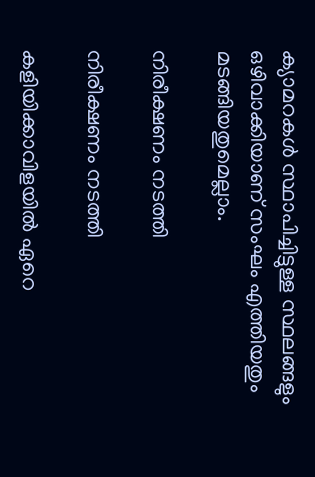ക്യാമറകൾ സ്ഥാപിച്ചിട്ടുള്ള സ്ഥലങ്ങളും ഒഴിവാക്കിയാണ് സംഘം എത്തിയതും മടങ്ങിയതുമെല്ലാം.

നിരീക്ഷണം നടത്തി

നിരീക്ഷണം നടത്തി

കളിയിക്കാവിളയിൽ ഏറെ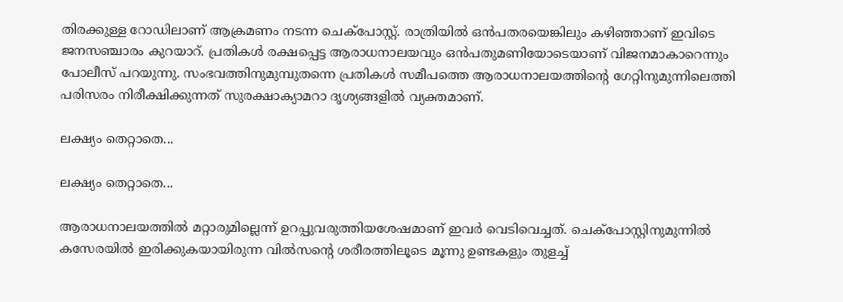തിരക്കുള്ള റോഡിലാണ് ആക്രമണം നടന്ന ചെക്‌പോസ്റ്റ്. രാത്രിയിൽ ഒൻപതരയെങ്കിലും കഴിഞ്ഞാണ് ഇവിടെ ജനസഞ്ചാരം കുറയാറ്. പ്രതികൾ രക്ഷപ്പെട്ട ആരാധനാലയവും ഒൻപതുമണിയോടെയാണ് വിജനമാകാറെന്നും പോലീസ് പറയുന്നു. സംഭവത്തിനുമുമ്പുതന്നെ പ്രതികൾ സമീപത്തെ ആരാധനാലയത്തിന്റെ ഗേറ്റിനുമുന്നിലെത്തി പരിസരം നിരീക്ഷിക്കുന്നത് സുരക്ഷാക്യാമറാ ദൃശ്യങ്ങളിൽ വ്യക്തമാണ്.

ലക്ഷ്യം തെറ്റാതെ...

ലക്ഷ്യം തെറ്റാതെ...

ആരാധനാലയത്തിൽ മറ്റാരുമില്ലെന്ന് ഉറപ്പുവരുത്തിയശേഷമാണ് ഇവർ വെടിവെച്ചത്. ചെക്‌പോസ്റ്റിനുമുന്നിൽ കസേരയിൽ ഇരിക്കുകയായിരുന്ന വിൽസന്റെ ശരീരത്തിലൂടെ മൂന്നു ഉണ്ടകളും തുളച്ച്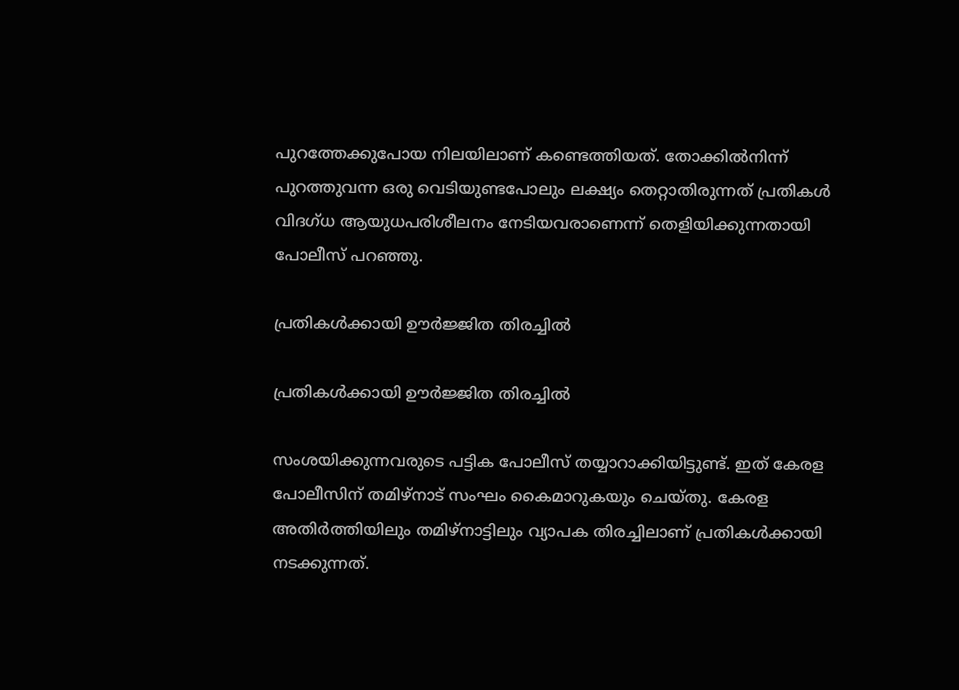പുറത്തേക്കുപോയ നിലയിലാണ് കണ്ടെത്തിയത്. തോക്കിൽനിന്ന് പുറത്തുവന്ന ഒരു വെടിയുണ്ടപോലും ലക്ഷ്യം തെറ്റാതിരുന്നത് പ്രതികൾ വിദഗ്ധ ആയുധപരിശീലനം നേടിയവരാണെന്ന് തെളിയിക്കുന്നതായി പോലീസ് പറഞ്ഞു.

പ്രതികൾക്കായി ഊർജ്ജിത തിരച്ചിൽ

പ്രതികൾക്കായി ഊർജ്ജിത തിരച്ചിൽ

സംശയിക്കുന്നവരുടെ പട്ടിക പോലീസ് തയ്യാറാക്കിയിട്ടുണ്ട്. ഇത് കേരള പോലീസിന് തമിഴ്നാട് സംഘം കൈമാറുകയും ചെയ്തു. കേരള അതിര്‍ത്തിയിലും തമിഴ്നാട്ടിലും വ്യാപക തിരച്ചിലാണ് പ്രതികള്‍ക്കായി നടക്കുന്നത്.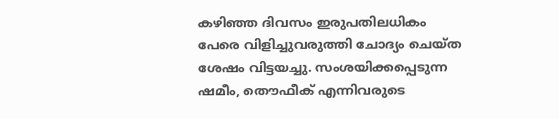കഴിഞ്ഞ ദിവസം ഇരുപതിലധികം പേരെ വിളിച്ചുവരുത്തി ചോദ്യം ചെയ്ത ശേഷം വിട്ടയച്ചു. സംശയിക്കപ്പെടുന്ന ഷമീം, തൌഫീക് എന്നിവരുടെ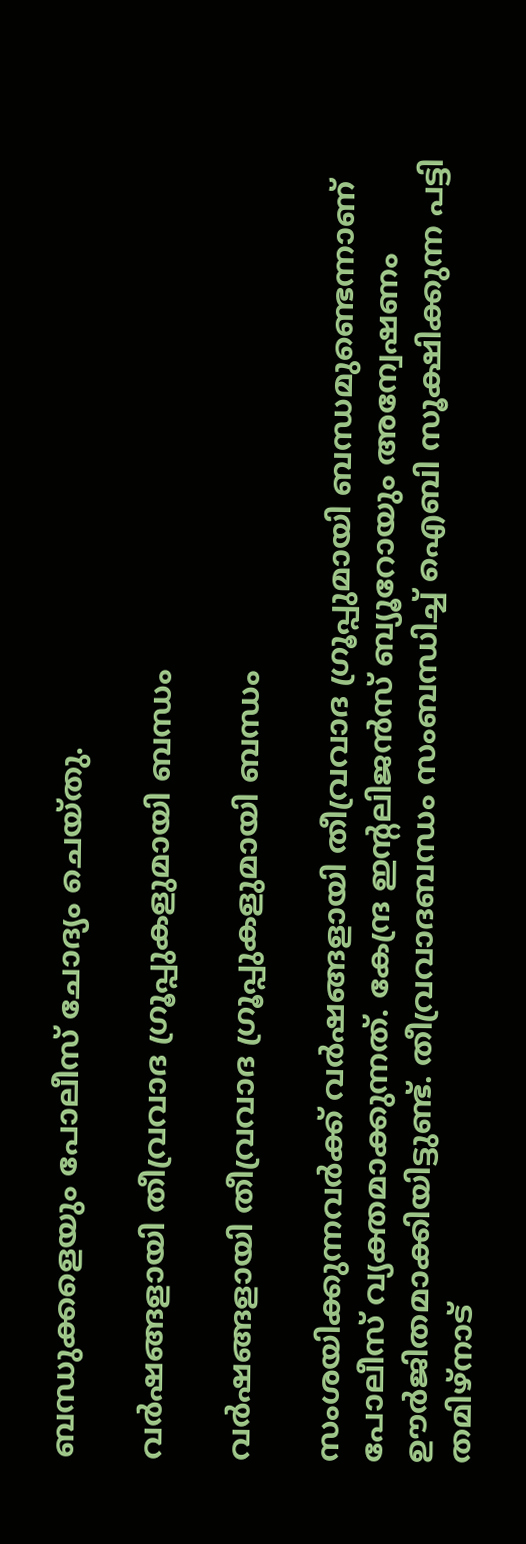ബന്ധുക്കളെയും പോലീസ് ചോദ്യം ചെയ്തു.

വർഷങ്ങളായി തീവ്രവാദ ഗ്രൂപ്പുകളുമായി ബന്ധം

വർഷങ്ങളായി തീവ്രവാദ ഗ്രൂപ്പുകളുമായി ബന്ധം

സംശയിക്കുന്നവർക്ക് വർഷങ്ങളായി തീവ്രവാദ ഗ്രൂപ്പുമായി ബന്ധമുണ്ടെന്നാണ് പോലീസ് വ്യക്തമാക്കുന്നത്. കേന്ദ്ര ഇന്റലിജന്‍സ് ബ്യൂറോയും അന്വേഷണം ഊര്‍ജിതമാക്കിയിട്ടുണ്ട്. തീവ്രവാദബന്ധം സംബന്ധിച്ച് ഐബി സൂക്ഷിക്കുന്ന പട്ടി തമിഴ്നാട്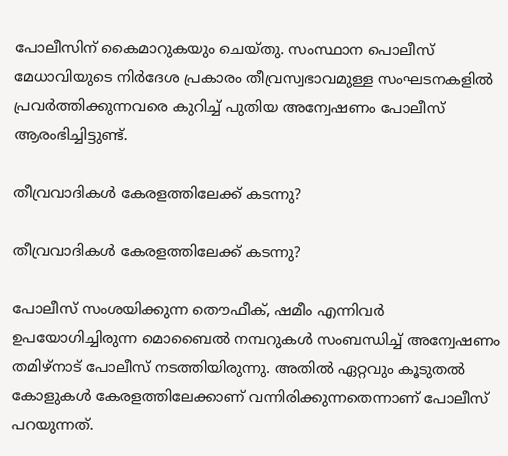പോലീസിന് കൈമാറുകയും ചെയ്തു. സംസ്ഥാന പൊലീസ് മേധാവിയുടെ നിര്‍ദേശ പ്രകാരം തീവ്രസ്വഭാവമുള്ള സംഘടനകളില്‍ പ്രവര്‍ത്തിക്കുന്നവരെ കുറിച്ച് പുതിയ അന്വേഷണം പോലീസ് ആരംഭിച്ചിട്ടുണ്ട്.

തീവ്രവാദികൾ കേരളത്തിലേക്ക് കടന്നു?

തീവ്രവാദികൾ കേരളത്തിലേക്ക് കടന്നു?

പോലീസ് സംശയിക്കുന്ന തൌഫീക്, ഷമീം എന്നിവര്‍ ഉപയോഗിച്ചിരുന്ന മൊബൈല്‍ നമ്പറുകള്‍ സംബന്ധിച്ച് അന്വേഷണം തമിഴ്നാട് പോലീസ് നടത്തിയിരുന്നു. അതില്‍ ഏറ്റവും കൂടുതല്‍ കോളുകള്‍ കേരളത്തിലേക്കാണ് വന്നിരിക്കുന്നതെന്നാണ് പോലീസ് പറയുന്നത്.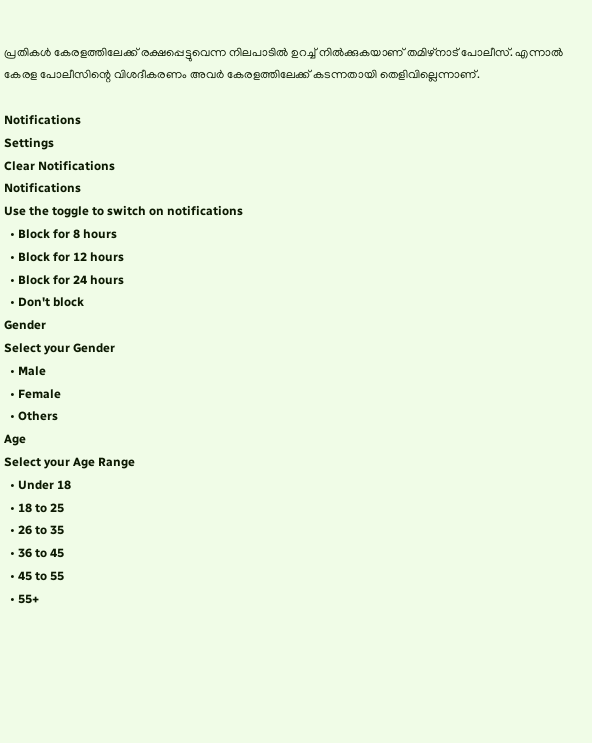പ്രതികള്‍ കേരളത്തിലേക്ക് രക്ഷപ്പെട്ടുവെന്ന നിലപാടില്‍ ഉറച്ച് നില്‍ക്കുകയാണ് തമിഴ്നാട് പോലീസ്. എന്നാൽ കേരള പോലീസിന്റെ വിശദീകരണം അവർ കേരളത്തിലേക്ക് കടന്നതായി തെളിവില്ലെന്നാണ്.

Notifications
Settings
Clear Notifications
Notifications
Use the toggle to switch on notifications
  • Block for 8 hours
  • Block for 12 hours
  • Block for 24 hours
  • Don't block
Gender
Select your Gender
  • Male
  • Female
  • Others
Age
Select your Age Range
  • Under 18
  • 18 to 25
  • 26 to 35
  • 36 to 45
  • 45 to 55
  • 55+